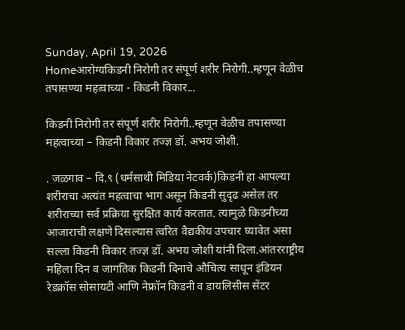Sunday, April 19, 2026
Homeआरोग्यकिडनी निरोगी तर संपूर्ण शरीर निरोगी..म्हणून वेळीच तपासण्या महत्वाच्या - किडनी विकार...

किडनी निरोगी तर संपूर्ण शरीर निरोगी..म्हणून वेळीच तपासण्या महत्वाच्या – किडनी विकार तज्ज्ञ डॉ. अभय जोशी.

. जळगाव – दि.९ (धर्मसाथी मिडिया नेटवर्क)किडनी हा आपल्या शरीराचा अत्यंत महत्वाचा भाग असून किडनी सुदृढ असेल तर शरीराच्या सर्व प्रक्रिया सुरक्षित कार्य करतात. त्यामुळे किडनीच्या आजाराची लक्षणे दिसल्यास त्वरित वैद्यकीय उपचार घ्यावेत असा सल्ला किडनी विकार तज्ज्ञ डॉ. अभय जोशी यांनी दिला.आंतरराष्ट्रीय महिला दिन व जागतिक किडनी दिनाचे औचित्य साधून इंडियन रेडक्रॉस सोसायटी आणि नेफ्रॉन किडनी व डायलिसीस सेंटर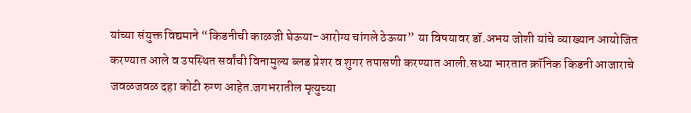यांच्या संयुक्त विद्यमाने “किडनीची काळजी घेऊया-आरोग्य चांगले ठेऊया” या विषयावर डॉ.अभय जोशी यांचे व्याख्यान आयोजित करण्यात आले व उपस्थित सर्वांची विनामुल्य ब्लड प्रेशर व शुगर तपासणी करण्यात आली.सध्या भारतात क्रॉनिक किडनी आजाराचे जवळजवळ दहा कोटी रुग्ण आहेत.जगभरातील मृत्युच्या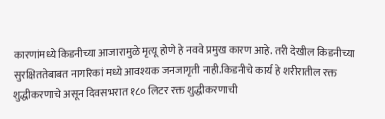कारणांमध्ये किडनीच्या आजारामुळे मृत्यू होणे हे नववे प्रमुख कारण आहे. तरी देखील किडनीच्या सुरक्षिततेबाबत नागरिकां मध्ये आवश्यक जनजागृती नाही.किडनीचे कार्य हे शरीरातील रक्त शुद्धीकरणाचे असून दिवसभरात १८० लिटर रक्त शुद्धीकरणाची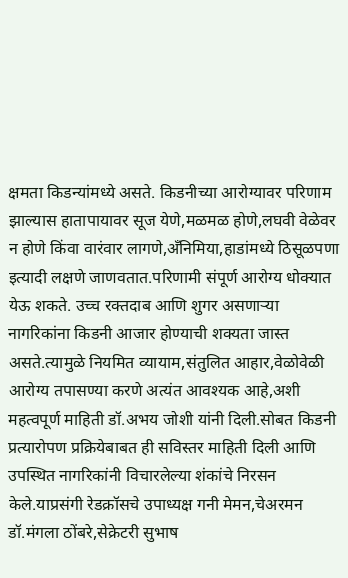क्षमता किडन्यांमध्ये असते. किडनीच्या आरोग्यावर परिणाम झाल्यास हातापायावर सूज येणे,मळमळ होणे,लघवी वेळेवर न होणे किंवा वारंवार लागणे,अँनिमिया,हाडांमध्ये ठिसूळपणा इत्यादी लक्षणे जाणवतात.परिणामी संपूर्ण आरोग्य धोक्यात येऊ शकते. उच्च रक्तदाब आणि शुगर असणाऱ्या नागरिकांना किडनी आजार होण्याची शक्यता जास्त असते.त्यामुळे नियमित व्यायाम,संतुलित आहार,वेळोवेळी आरोग्य तपासण्या करणे अत्यंत आवश्यक आहे,अशी महत्वपूर्ण माहिती डॉ.अभय जोशी यांनी दिली.सोबत किडनी प्रत्यारोपण प्रक्रियेबाबत ही सविस्तर माहिती दिली आणि उपस्थित नागरिकांनी विचारलेल्या शंकांचे निरसन केले.याप्रसंगी रेडक्रॉसचे उपाध्यक्ष गनी मेमन,चेअरमन डॉ.मंगला ठोंबरे,सेक्रेटरी सुभाष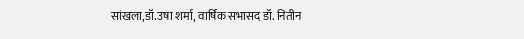सांखला,डॉ.उषा शर्मा, वार्षिक सभासद डॉ. नितीन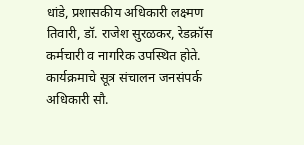धांडे, प्रशासकीय अधिकारी लक्ष्मण तिवारी, डॉ. राजेश सुरळकर, रेडक्रॉस कर्मचारी व नागरिक उपस्थित होते. कार्यक्रमाचे सूत्र संचालन जनसंपर्क अधिकारी सौ.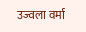उज्वला वर्मा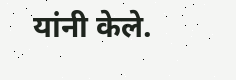यांनी केले.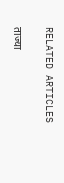RELATED ARTICLES

ताज्या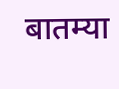बातम्या